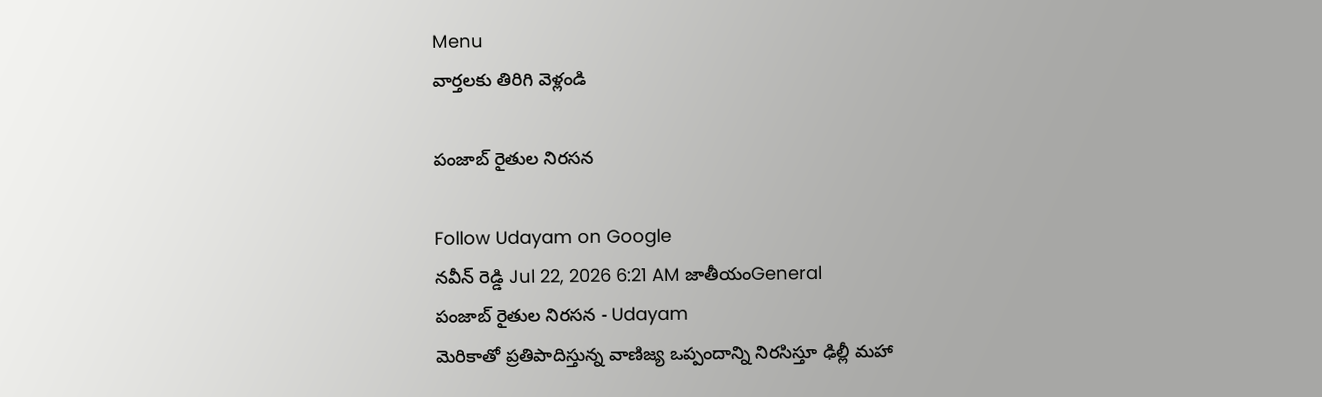Menu
వార్తలకు తిరిగి వెళ్లండి

పంజాబ్ రైతుల నిరసన

Follow Udayam on Google
నవీన్ రెడ్డి Jul 22, 2026 6:21 AM జాతీయంGeneral
పంజాబ్ రైతుల నిరసన - Udayam
మెరికాతో ప్రతిపాదిస్తున్న వాణిజ్య ఒప్పందాన్ని నిరసిస్తూ ఢిల్లీ మహా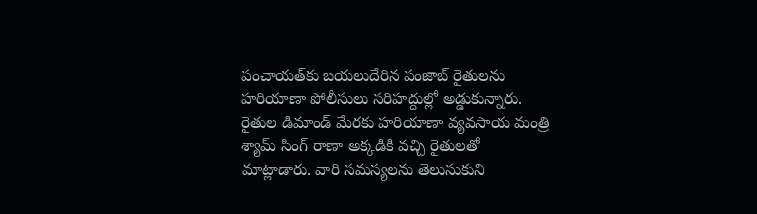పంచాయత్‌కు బయలుదేరిన పంజాబ్ రైతులను హరియాణా పోలీసులు సరిహద్దుల్లో అడ్డుకున్నారు. రైతుల డిమాండ్ మేరకు హరియాణా వ్యవసాయ మంత్రి శ్యామ్ సింగ్ రాణా అక్కడికి వచ్చి రైతులతో మాట్లాడారు. వారి సమస్యలను తెలుసుకుని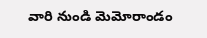వారి నుండి మెమోరాండం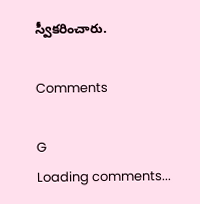స్వీకరించారు.

Comments

G
Loading comments...